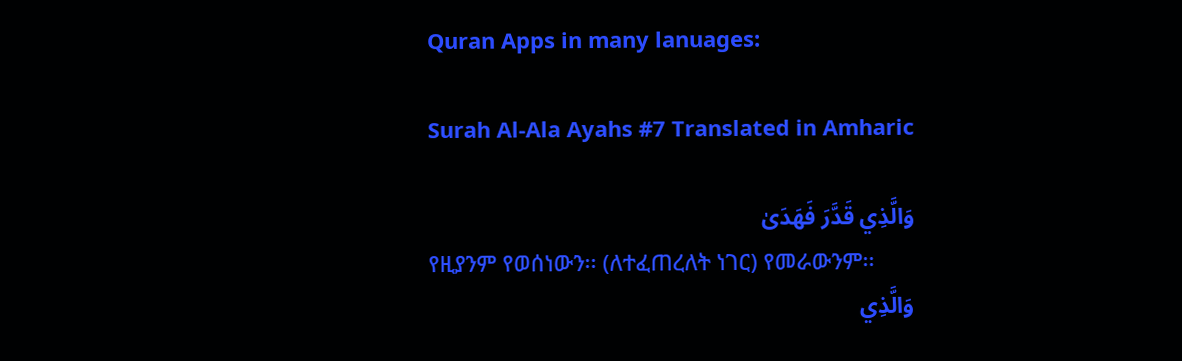Quran Apps in many lanuages:

Surah Al-Ala Ayahs #7 Translated in Amharic

وَالَّذِي قَدَّرَ فَهَدَىٰ
የዚያንም የወሰነውን፡፡ (ለተፈጠረለት ነገር) የመራውንም፡፡
وَالَّذِي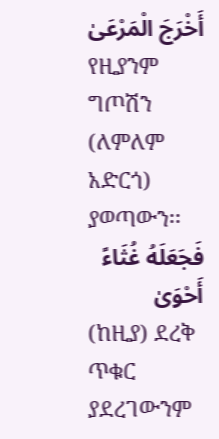أَخْرَجَ الْمَرْعَىٰ
የዚያንም ግጦሽን (ለምለም አድርጎ) ያወጣውን፡፡
فَجَعَلَهُ غُثَاءً أَحْوَىٰ
(ከዚያ) ደረቅ ጥቁር ያደረገውንም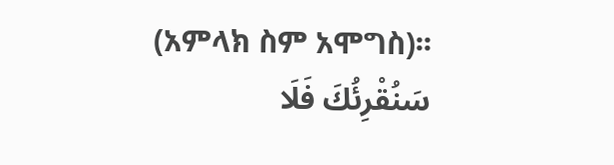(አምላክ ስም አሞግስ)፡፡
سَنُقْرِئُكَ فَلَا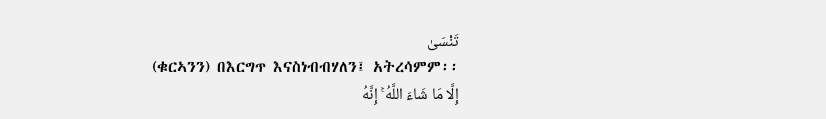تَنْسَىٰ
(ቁርኣንን) በእርግጥ እናስነብብሃለን፤ አትረሳምም፡፡
إِلَّا مَا شَاءَ اللَّهُ ۚ إِنَّهُ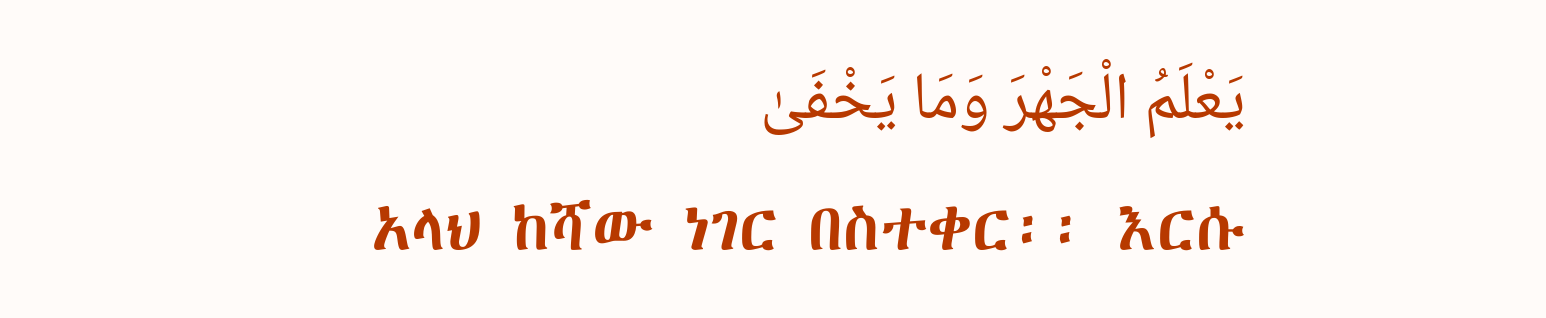يَعْلَمُ الْجَهْرَ وَمَا يَخْفَىٰ
አላህ ከሻው ነገር በስተቀር፡፡ እርሱ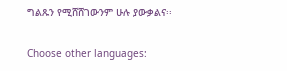ግልጹን የሚሸሸገውንም ሁሉ ያውቃልና፡፡

Choose other languages: